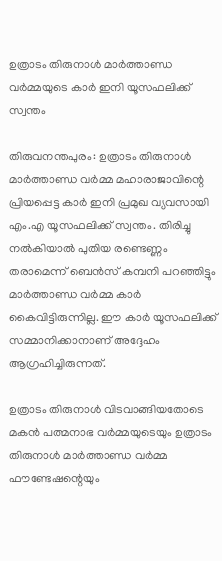ഉത്രാടം തിരുനാള്‍ മാര്‍ത്താണ്ഡ വര്‍മ്മയുടെ കാര്‍ ഇനി യൂസഫലിക്ക് സ്വന്തം

തിരുവനന്തപുരം: ഉത്രാടം തിരുനാള്‍ മാര്‍ത്താണ്ഡ വര്‍മ്മ മഹാരാജാവിന്റെ പ്രിയപ്പെട്ട കാര്‍ ഇനി പ്രമുഖ വ്യവസായി എം.എ യൂസഫലിക്ക് സ്വന്തം. തിരിച്ചു നല്‍കിയാല്‍ പുതിയ രണ്ടെണ്ണം തരാമെന്ന് ബെന്‍സ് കമ്പനി പറഞ്ഞിട്ടും മാര്‍ത്താണ്ഡ വര്‍മ്മ കാര്‍ കൈവിട്ടിരുന്നില്ല. ഈ കാര്‍ യൂസഫലിക്ക് സമ്മാനിക്കാനാണ് അദ്ദേഹം ആഗ്രഹിച്ചിരുന്നത്.

ഉത്രാടം തിരുനാള്‍ വിടവാങ്ങിയതോടെ മകന്‍ പത്മനാഭ വര്‍മ്മയുടെയും ഉത്രാടം തിരുനാള്‍ മാര്‍ത്താണ്ഡ വര്‍മ്മ ഫൗണ്ടേഷന്റെയും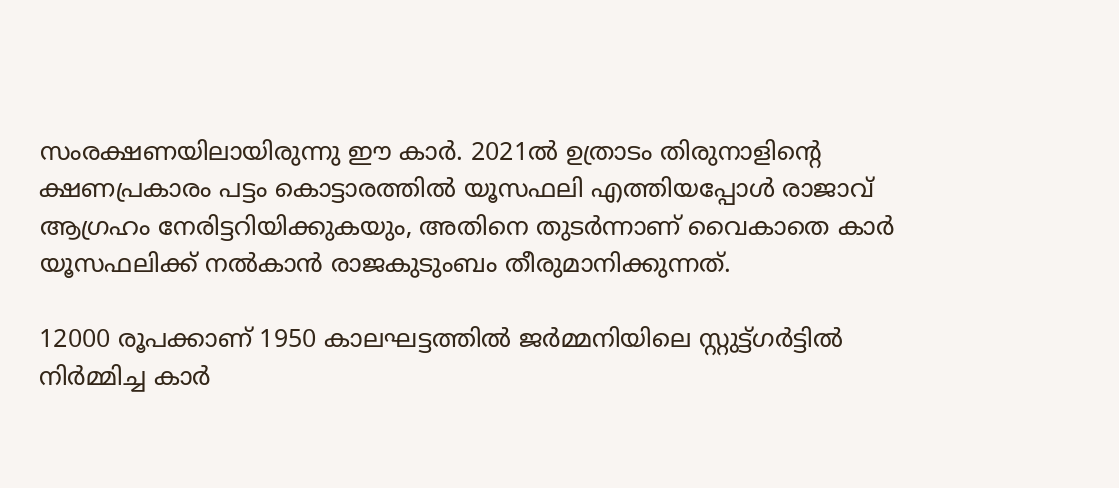സംരക്ഷണയിലായിരുന്നു ഈ കാര്‍. 2021ല്‍ ഉത്രാടം തിരുനാളിന്റെ ക്ഷണപ്രകാരം പട്ടം കൊട്ടാരത്തില്‍ യൂസഫലി എത്തിയപ്പോള്‍ രാജാവ് ആഗ്രഹം നേരിട്ടറിയിക്കുകയും, അതിനെ തുടര്‍ന്നാണ് വൈകാതെ കാര്‍ യൂസഫലിക്ക് നല്‍കാന്‍ രാജകുടുംബം തീരുമാനിക്കുന്നത്.

12000 രൂപക്കാണ് 1950 കാലഘട്ടത്തില്‍ ജര്‍മ്മനിയിലെ സ്റ്റുട്ട്ഗര്‍ട്ടില്‍ നിര്‍മ്മിച്ച കാര്‍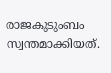രാജകുടുംബം സ്വന്തമാക്കിയത്.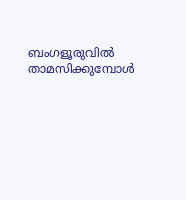ബംഗളൂരുവില്‍ താമസിക്കുമ്പോള്‍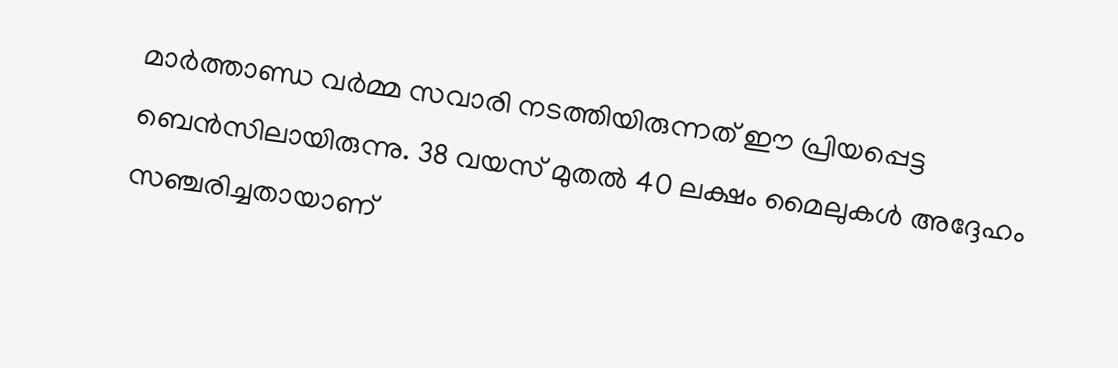മാര്‍ത്താണ്ഡ വര്‍മ്മ സവാരി നടത്തിയിരുന്നത് ഈ പ്രിയപ്പെട്ട ബെന്‍സിലായിരുന്നു. 38 വയസ് മുതല്‍ 40 ലക്ഷം മൈലുകള്‍ അദ്ദേഹം സഞ്ചരിച്ചതായാണ്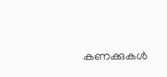കണക്കുകള്‍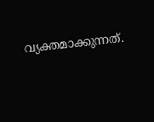വ്യക്തമാക്കുന്നത്.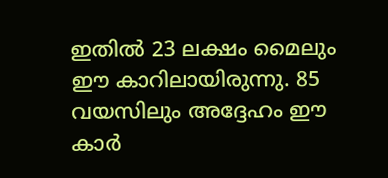ഇതില്‍ 23 ലക്ഷം മൈലും ഈ കാറിലായിരുന്നു. 85 വയസിലും അദ്ദേഹം ഈ കാര്‍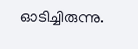ഓടിച്ചിരുന്നു.